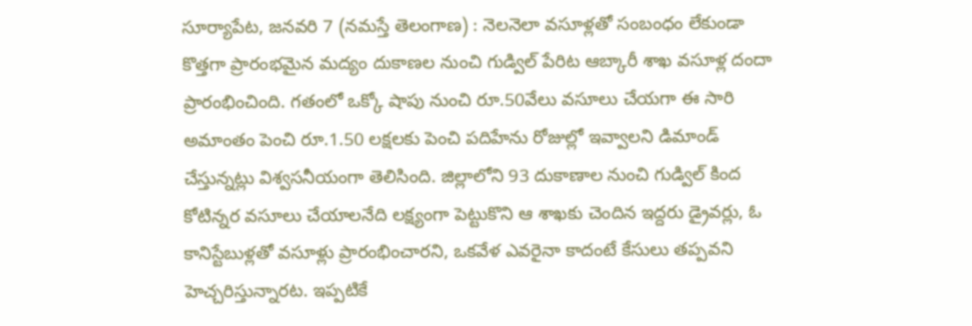సూర్యాపేట, జనవరి 7 (నమస్తే తెలంగాణ) : నెలనెలా వసూళ్లతో సంబంధం లేకుండా కొత్తగా ప్రారంభమైన మద్యం దుకాణల నుంచి గుడ్విల్ పేరిట ఆబ్కారీ శాఖ వసూళ్ల దందా ప్రారంభించింది. గతంలో ఒక్కో షాపు నుంచి రూ.50వేలు వసూలు చేయగా ఈ సారి అమాంతం పెంచి రూ.1.50 లక్షలకు పెంచి పదిహేను రోజుల్లో ఇవ్వాలని డిమాండ్ చేస్తున్నట్లు విశ్వసనీయంగా తెలిసింది. జిల్లాలోని 93 దుకాణాల నుంచి గుడ్విల్ కింద కోటిన్నర వసూలు చేయాలనేది లక్ష్యంగా పెట్టుకొని ఆ శాఖకు చెందిన ఇద్దరు డ్రైవర్లు, ఓ కానిస్టేబుళ్లతో వసూళ్లు ప్రారంభించారని, ఒకవేళ ఎవరైనా కాదంటే కేసులు తప్పవని హెచ్చరిస్తున్నారట. ఇప్పటికే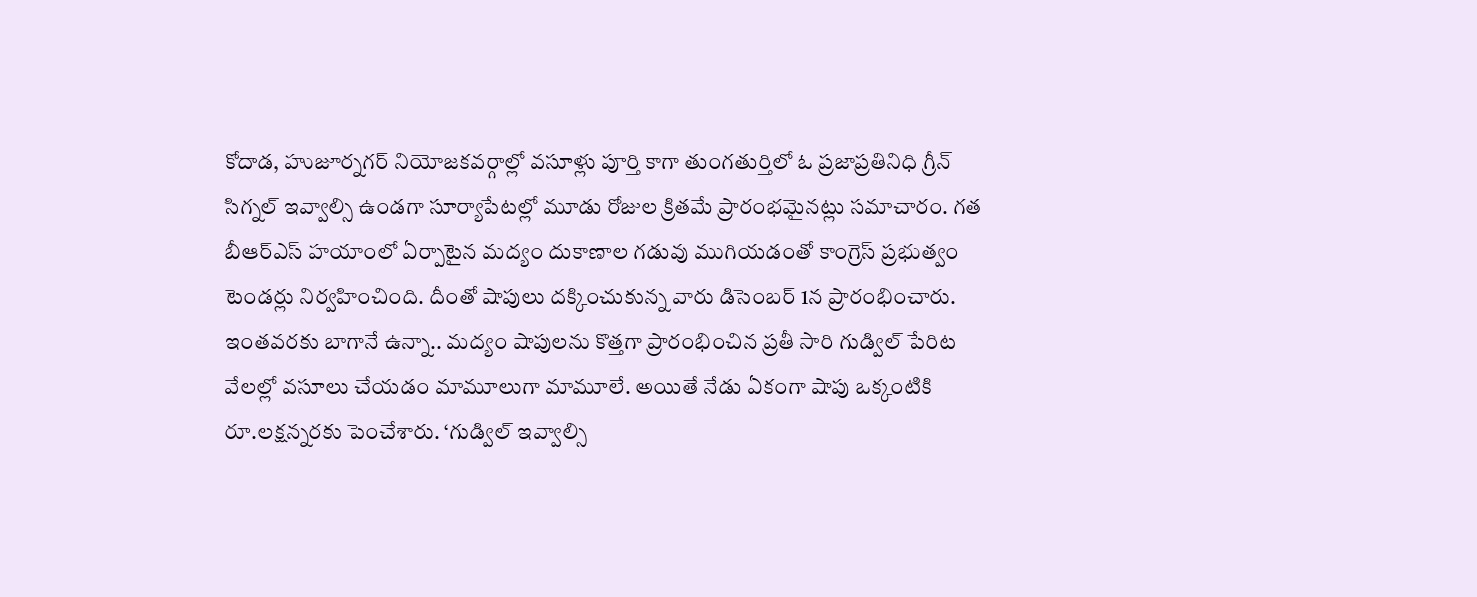కోదాడ, హుజూర్నగర్ నియోజకవర్గాల్లో వసూళ్లు పూర్తి కాగా తుంగతుర్తిలో ఓ ప్రజాప్రతినిధి గ్రీన్ సిగ్నల్ ఇవ్వాల్సి ఉండగా సూర్యాపేటల్లో మూడు రోజుల క్రితమే ప్రారంభమైనట్లు సమాచారం. గత బీఆర్ఎస్ హయాంలో ఏర్పాటైన మద్యం దుకాణాల గడువు ముగియడంతో కాంగ్రెస్ ప్రభుత్వం టెండర్లు నిర్వహించింది. దీంతో షాపులు దక్కించుకున్న వారు డిసెంబర్ 1న ప్రారంభించారు. ఇంతవరకు బాగానే ఉన్నా.. మద్యం షాపులను కొత్తగా ప్రారంభించిన ప్రతీ సారి గుడ్విల్ పేరిట వేలల్లో వసూలు చేయడం మామూలుగా మామూలే. అయితే నేడు ఏకంగా షాపు ఒక్కంటికి రూ.లక్షన్నరకు పెంచేశారు. ‘గుడ్విల్ ఇవ్వాల్సి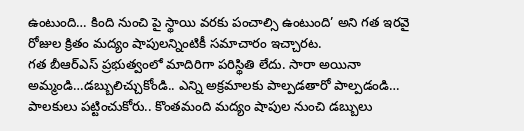ఉంటుంది… కింది నుంచి పై స్థాయి వరకు పంచాల్సి ఉంటుంది’ అని గత ఇరవై రోజుల క్రితం మద్యం షాపులన్నింటికీ సమాచారం ఇచ్చారట.
గత బీఆర్ఎస్ ప్రభుత్వంలో మాదిరిగా పరిస్థితి లేదు. సారా అయినా అమ్మండి…డబ్బులిచ్చుకోండి.. ఎన్ని అక్రమాలకు పాల్పడతారో పాల్పడండి… పాలకులు పట్టించుకోరు.. కొంతమంది మద్యం షాపుల నుంచి డబ్బులు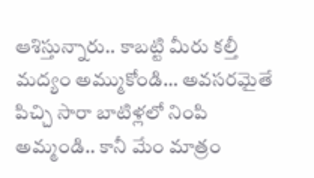ఆశిస్తున్నారు.. కాబట్టి మీరు కల్తీ మద్యం అమ్ముకోండి… అవసరమైతే పిచ్చి సారా బాటిళ్లలో నింపి అమ్మండి.. కానీ మేం మాత్రం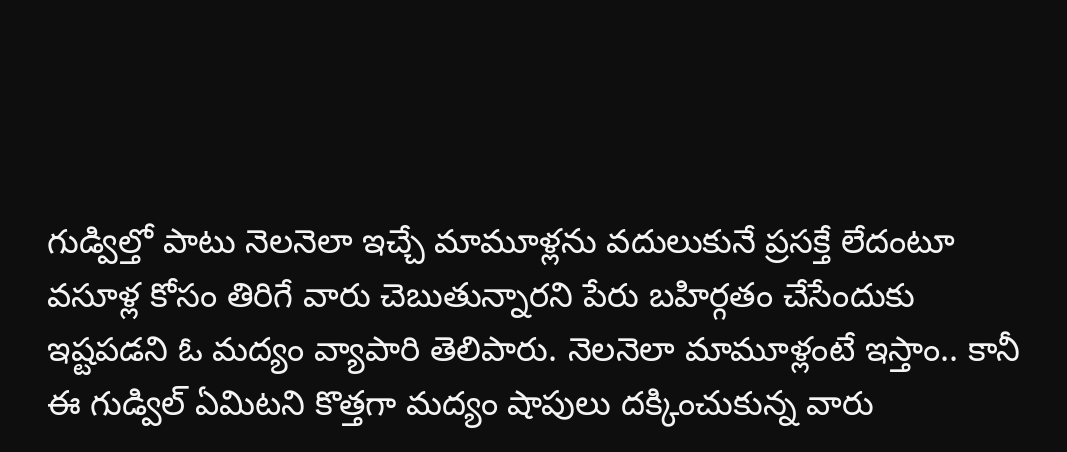గుడ్విల్తో పాటు నెలనెలా ఇచ్చే మామూళ్లను వదులుకునే ప్రసక్తే లేదంటూ వసూళ్ల కోసం తిరిగే వారు చెబుతున్నారని పేరు బహిర్గతం చేసేందుకు ఇష్టపడని ఓ మద్యం వ్యాపారి తెలిపారు. నెలనెలా మామూళ్లంటే ఇస్తాం.. కానీ ఈ గుడ్విల్ ఏమిటని కొత్తగా మద్యం షాపులు దక్కించుకున్న వారు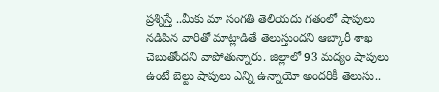ప్రశ్నిస్తే ..మీకు మా సంగతి తెలియదు గతంలో షాపులు నడిపిన వారితో మాట్లాడితే తెలుస్తుందని ఆబ్కారీ శాఖ చెబుతోందని వాపోతున్నారు. జిల్లాలో 93 మద్యం షాపులు ఉంటే బెల్టు షాపులు ఎన్ని ఉన్నాయో అందరికీ తెలుసు..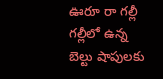ఊరూ రా గల్లీ గల్లీలో ఉన్న బెల్టు షాపులకు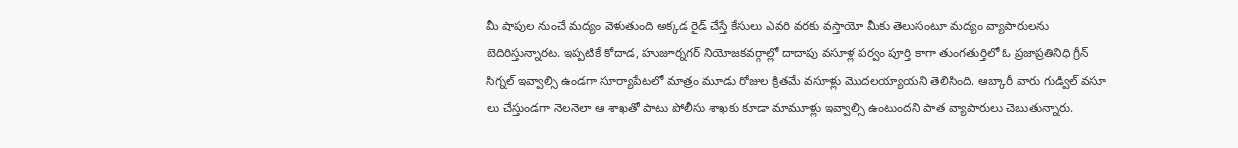మీ షాపుల నుంచే మద్యం వెళుతుంది అక్కడ రైడ్ చేస్తే కేసులు ఎవరి వరకు వస్తాయో మీకు తెలుసంటూ మద్యం వ్యాపారులను బెదిరిస్తున్నారట. ఇప్పటికే కోదాడ, హుజూర్నగర్ నియోజకవర్గాల్లో దాదాపు వసూళ్ల పర్వం పూర్తి కాగా తుంగతుర్తిలో ఓ ప్రజాప్రతినిధి గ్రీన్ సిగ్నల్ ఇవ్వాల్సి ఉండగా సూర్యాపేటలో మాత్రం మూడు రోజుల క్రితమే వసూళ్లు మొదలయ్యాయని తెలిసింది. ఆబ్కారీ వారు గుడ్విల్ వసూ లు చేస్తుండగా నెలనెలా ఆ శాఖతో పాటు పోలీసు శాఖకు కూడా మామూళ్లు ఇవ్వాల్సి ఉంటుందని పాత వ్యాపారులు చెబుతున్నారు.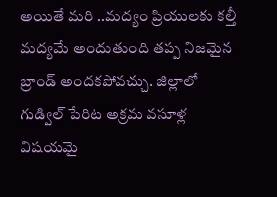అయితే మరి ..మద్యం ప్రియులకు కల్తీ మద్యమే అందుతుంది తప్ప నిజమైన బ్రాండ్ అందకపోవచ్చు. జిల్లాలో గుడ్విల్ పేరిట అక్రమ వసూళ్ల విషయమై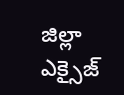జిల్లా ఎక్సైజ్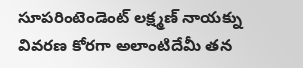సూపరింటెండెంట్ లక్ష్మణ్ నాయక్ను వివరణ కోరగా అలాంటిదేమీ తన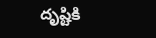దృష్టికి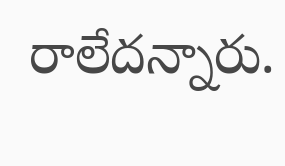రాలేదన్నారు.